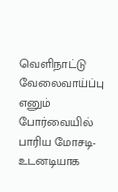வெளிநாட்டு வேலைவாய்ப்பு எனும் போர்வையில் பாரிய மோசடி- உடனடியாக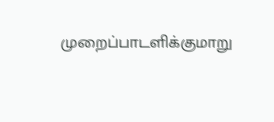முறைப்பாடளிக்குமாறு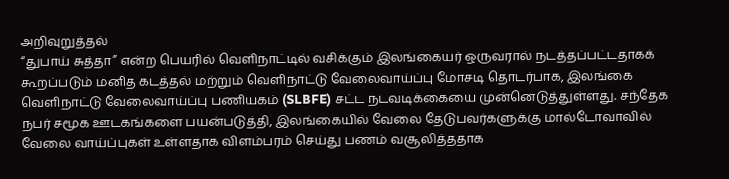அறிவுறுத்தல்
“துபாய் சுத்தா” என்ற பெயரில் வெளிநாட்டில் வசிக்கும் இலங்கையர் ஒருவரால் நடத்தப்பட்டதாகக் கூறப்படும் மனித கடத்தல் மற்றும் வெளிநாட்டு வேலைவாய்ப்பு மோசடி தொடர்பாக, இலங்கை வெளிநாட்டு வேலைவாய்ப்பு பணியகம் (SLBFE) சட்ட நடவடிக்கையை முன்னெடுத்துள்ளது. சந்தேக நபர் சமூக ஊடகங்களை பயன்படுத்தி, இலங்கையில் வேலை தேடுபவர்களுக்கு மால்டோவாவில் வேலை வாய்ப்புகள் உள்ளதாக விளம்பரம் செய்து பணம் வசூலித்ததாக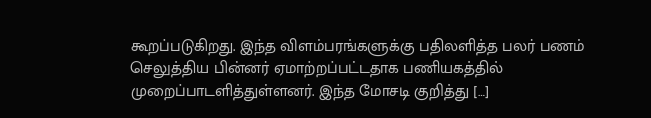கூறப்படுகிறது. இந்த விளம்பரங்களுக்கு பதிலளித்த பலர் பணம் செலுத்திய பின்னர் ஏமாற்றப்பட்டதாக பணியகத்தில் முறைப்பாடளித்துள்ளனர். இந்த மோசடி குறித்து […]